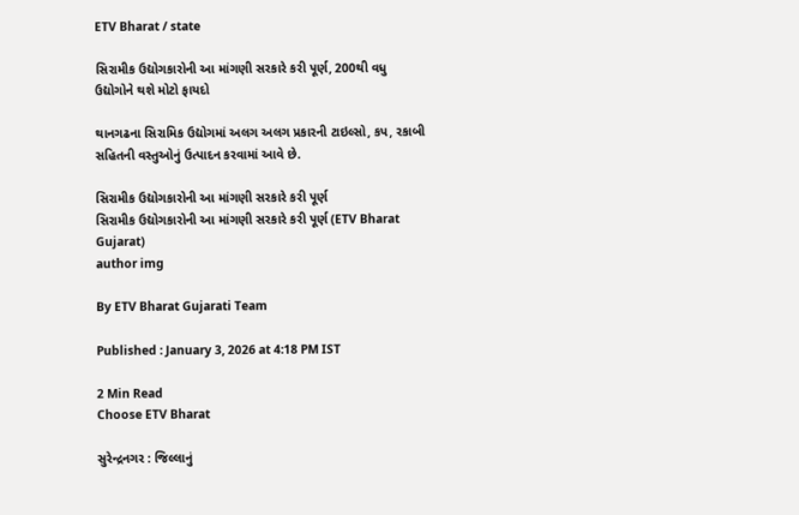ETV Bharat / state

સિરામીક ઉદ્યોગકારોની આ માંગણી સરકારે કરી પૂર્ણ, 200થી વધુ ઉદ્યોગોને થશે મોટો ફાયદો

થાનગઢના સિરામિક ઉદ્યોગમાં અલગ અલગ પ્રકારની ટાઇલ્સો, કપ, રકાબી સહિતની વસ્તુઓનું ઉત્પાદન કરવામાં આવે છે.

સિરામીક ઉદ્યોગકારોની આ માંગણી સરકારે કરી પૂર્ણ
સિરામીક ઉદ્યોગકારોની આ માંગણી સરકારે કરી પૂર્ણ (ETV Bharat Gujarat)
author img

By ETV Bharat Gujarati Team

Published : January 3, 2026 at 4:18 PM IST

2 Min Read
Choose ETV Bharat

સુરેન્દ્રનગર : જિલ્લાનું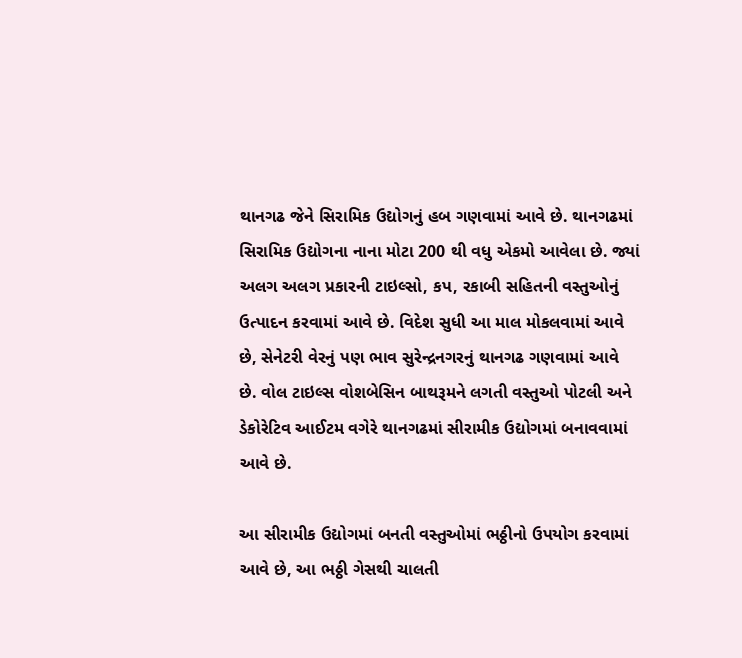થાનગઢ જેને સિરામિક ઉદ્યોગનું હબ ગણવામાં આવે છે. થાનગઢમાં સિરામિક ઉદ્યોગના નાના મોટા 200 થી વધુ એકમો આવેલા છે. જ્યાં અલગ અલગ પ્રકારની ટાઇલ્સો, કપ, રકાબી સહિતની વસ્તુઓનું ઉત્પાદન કરવામાં આવે છે. વિદેશ સુધી આ માલ મોકલવામાં આવે છે, સેનેટરી વેરનું પણ ભાવ સુરેન્દ્રનગરનું થાનગઢ ગણવામાં આવે છે. વોલ ટાઇલ્સ વોશબેસિન બાથરૂમને લગતી વસ્તુઓ પોટલી અને ડેકોરેટિવ આઈટમ વગેરે થાનગઢમાં સીરામીક ઉદ્યોગમાં બનાવવામાં આવે છે.

આ સીરામીક ઉદ્યોગમાં બનતી વસ્તુઓમાં ભઠ્ઠીનો ઉપયોગ કરવામાં આવે છે, આ ભઠ્ઠી ગેસથી ચાલતી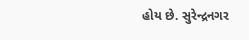હોય છે. સુરેન્દ્રનગર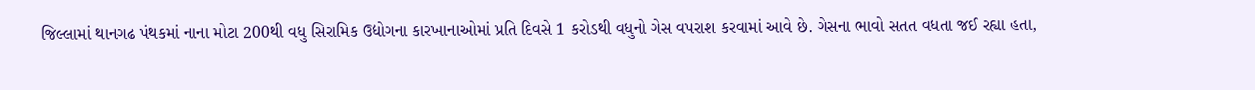જિલ્લામાં થાનગઢ પંથકમાં નાના મોટા 200થી વધુ સિરામિક ઉદ્યોગના કારખાનાઓમાં પ્રતિ દિવસે 1 કરોડથી વધુનો ગેસ વપરાશ કરવામાં આવે છે. ગેસના ભાવો સતત વધતા જઈ રહ્યા હતા,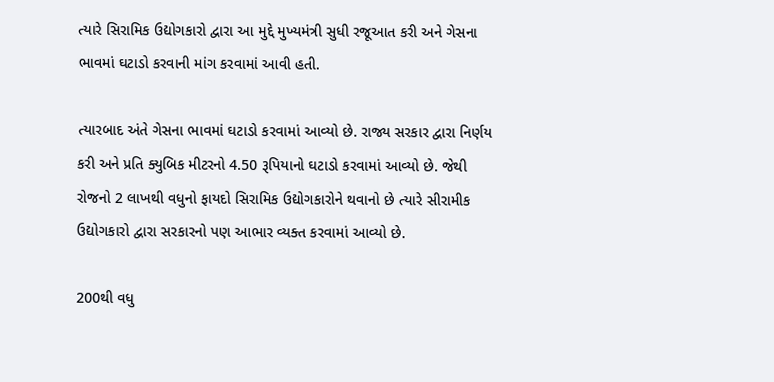ત્યારે સિરામિક ઉદ્યોગકારો દ્વારા આ મુદ્દે મુખ્યમંત્રી સુધી રજૂઆત કરી અને ગેસના ભાવમાં ઘટાડો કરવાની માંગ કરવામાં આવી હતી.

ત્યારબાદ અંતે ગેસના ભાવમાં ઘટાડો કરવામાં આવ્યો છે. રાજ્ય સરકાર દ્વારા નિર્ણય કરી અને પ્રતિ ક્યુબિક મીટરનો 4.50 રૂપિયાનો ઘટાડો કરવામાં આવ્યો છે. જેથી રોજનો 2 લાખથી વધુનો ફાયદો સિરામિક ઉદ્યોગકારોને થવાનો છે ત્યારે સીરામીક ઉદ્યોગકારો દ્વારા સરકારનો પણ આભાર વ્યક્ત કરવામાં આવ્યો છે.

200થી વધુ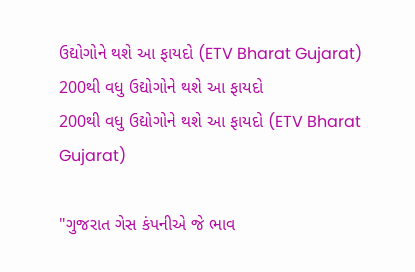ઉદ્યોગોને થશે આ ફાયદો (ETV Bharat Gujarat)
200થી વધુ ઉદ્યોગોને થશે આ ફાયદો
200થી વધુ ઉદ્યોગોને થશે આ ફાયદો (ETV Bharat Gujarat)

"ગુજરાત ગેસ કંપનીએ જે ભાવ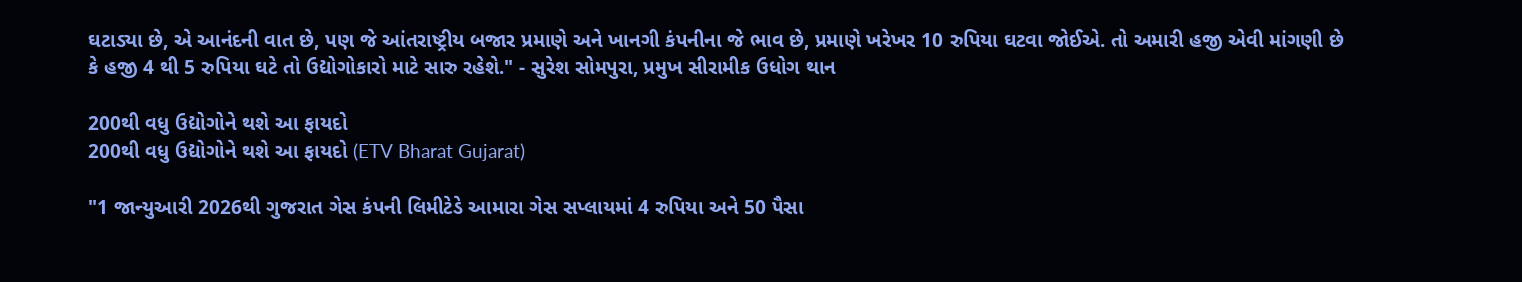ઘટાડ્યા છે, એ આનંદની વાત છે, પણ જે આંતરાષ્ટ્રીય બજાર પ્રમાણે અને ખાનગી કંપનીના જે ભાવ છે, પ્રમાણે ખરેખર 10 રુપિયા ઘટવા જોઈએ. તો અમારી હજી એવી માંગણી છે કે હજી 4 થી 5 રુપિયા ઘટે તો ઉદ્યોગોકારો માટે સારુ રહેશે." - સુરેશ સોમપુરા, પ્રમુખ સીરામીક ઉધોગ થાન

200થી વધુ ઉદ્યોગોને થશે આ ફાયદો
200થી વધુ ઉદ્યોગોને થશે આ ફાયદો (ETV Bharat Gujarat)

"1 જાન્યુઆરી 2026થી ગુજરાત ગેસ કંપની લિમીટેડે આમારા ગેસ સપ્લાયમાં 4 રુપિયા અને 50 પૈસા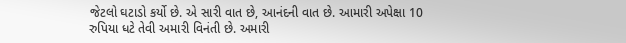જેટલો ઘટાડો કર્યો છે. એ સારી વાત છે, આનંદની વાત છે. આમારી અપેક્ષા 10 રુપિયા ધટે તેવી અમારી વિનંતી છે. અમારી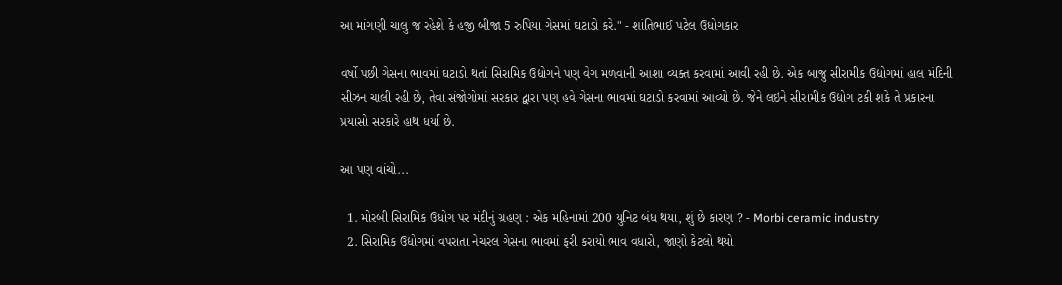આ માંગણી ચાલુ જ રહેશે કે હજી બીજા 5 રુપિયા ગેસમાં ઘટાડો કરે." - શાંતિભાઈ પટેલ ઉધોગકાર

વર્ષો પછી ગેસના ભાવમાં ઘટાડો થતાં સિરામિક ઉદ્યોગને પણ વેગ મળવાની આશા વ્યક્ત કરવામાં આવી રહી છે. એક બાજુ સીરામીક ઉદ્યોગમાં હાલ મંદિની સીઝન ચાલી રહી છે, તેવા સંજોગોમાં સરકાર દ્વારા પણ હવે ગેસના ભાવમાં ઘટાડો કરવામાં આવ્યો છે. જેને લઇને સીરામીક ઉદ્યોગ ટકી શકે તે પ્રકારના પ્રયાસો સરકારે હાથ ધર્યા છે.

આ પણ વાંચો...

  1. મોરબી સિરામિક ઉધોગ પર મંદીનું ગ્રહણ : એક મહિનામાં 200 યુનિટ બંધ થયા, શું છે કારણ ? - Morbi ceramic industry
  2. સિરામિક ઉદ્યોગમાં વપરાતા નેચરલ ગેસના ભાવમાં ફરી કરાયો ભાવ વધારો, જાણો કેટલો થયો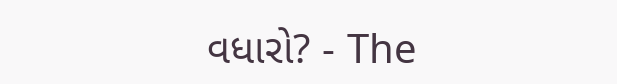વધારો? - The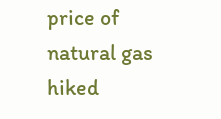price of natural gas hiked